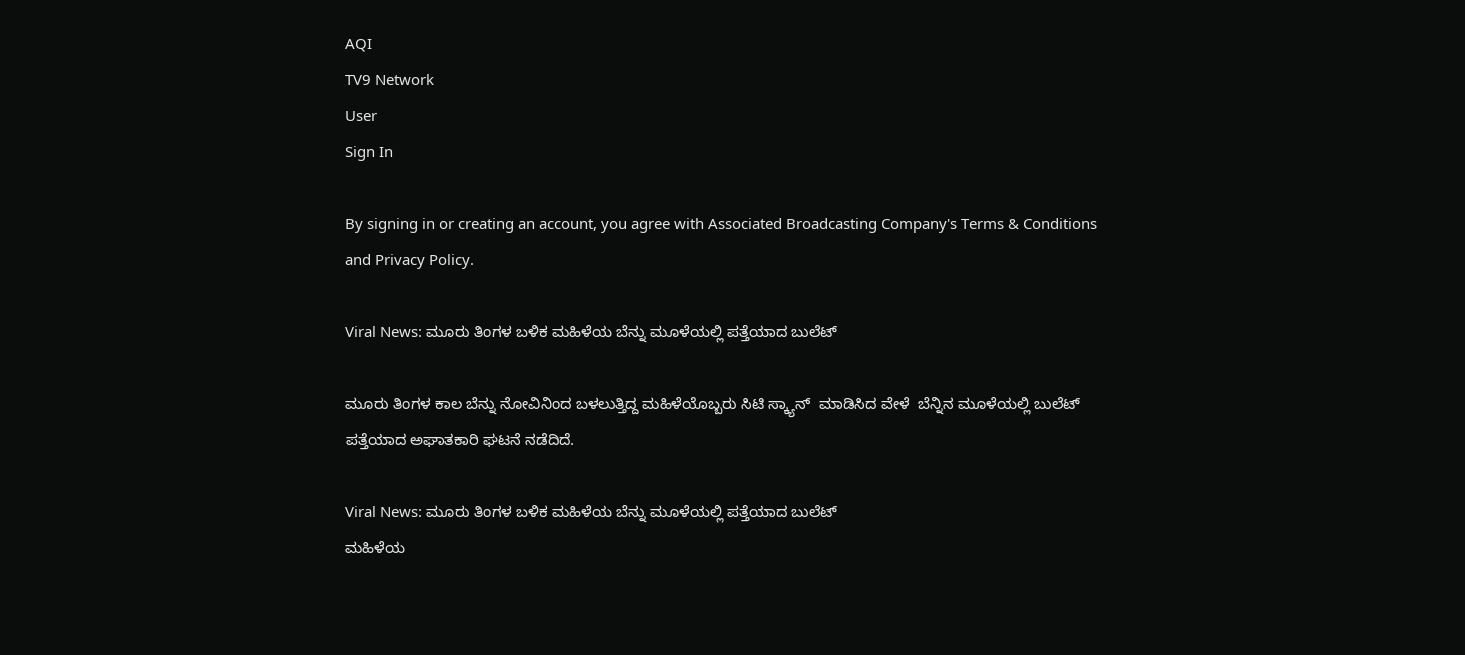AQI
TV9 Network
User
Sign In

By signing in or creating an account, you agree with Associated Broadcasting Company's Terms & Conditions and Privacy Policy.

Viral News: ಮೂರು ತಿಂಗಳ ಬಳಿಕ ಮಹಿಳೆಯ ಬೆನ್ನು ಮೂಳೆಯಲ್ಲಿ ಪತ್ತೆಯಾದ ಬುಲೆಟ್

ಮೂರು ತಿಂಗಳ ಕಾಲ ಬೆನ್ನು ನೋವಿನಿಂದ ಬಳಲುತ್ತಿದ್ದ ಮಹಿಳೆಯೊಬ್ಬರು ಸಿಟಿ ಸ್ಕ್ಯಾನ್  ಮಾಡಿಸಿದ ವೇಳೆ  ಬೆನ್ನಿನ ಮೂಳೆಯಲ್ಲಿ ಬುಲೆಟ್ ಪತ್ತೆಯಾದ ಅಘಾತಕಾರಿ ಘಟನೆ ನಡೆದಿದೆ.

Viral News: ಮೂರು ತಿಂಗಳ ಬಳಿಕ ಮಹಿಳೆಯ ಬೆನ್ನು ಮೂಳೆಯಲ್ಲಿ ಪತ್ತೆಯಾದ ಬುಲೆಟ್
ಮಹಿಳೆಯ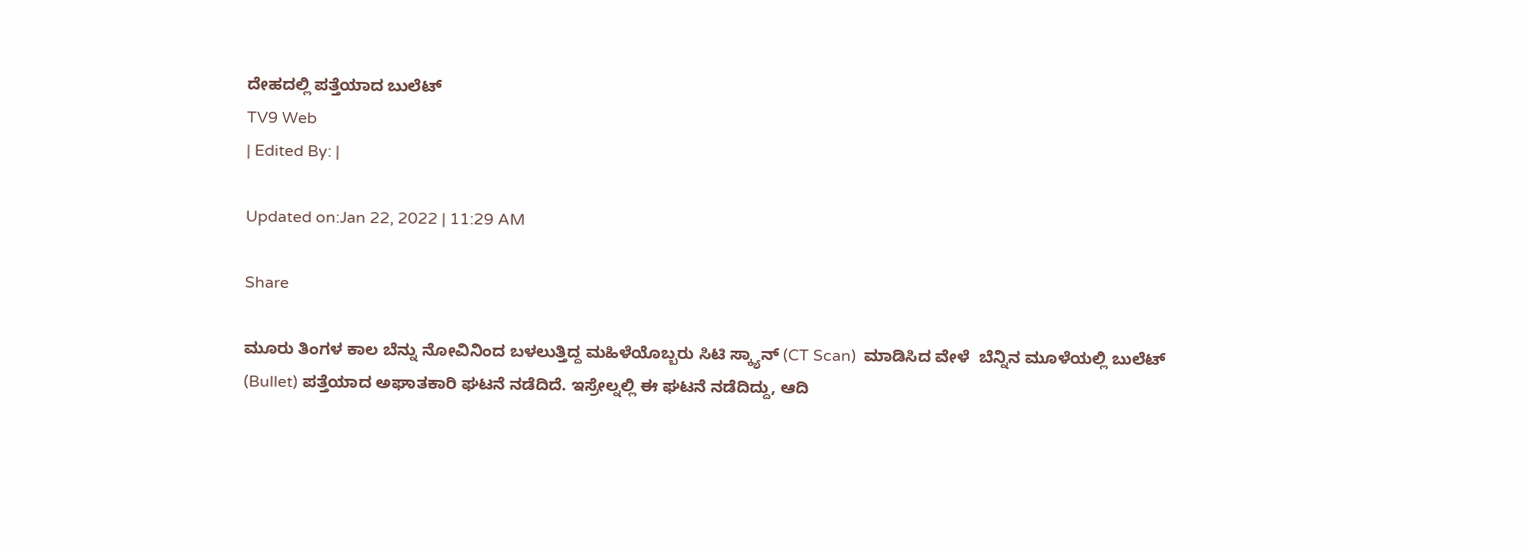ದೇಹದಲ್ಲಿ ಪತ್ತೆಯಾದ ಬುಲೆಟ್
TV9 Web
| Edited By: |

Updated on:Jan 22, 2022 | 11:29 AM

Share

ಮೂರು ತಿಂಗಳ ಕಾಲ ಬೆನ್ನು ನೋವಿನಿಂದ ಬಳಲುತ್ತಿದ್ದ ಮಹಿಳೆಯೊಬ್ಬರು ಸಿಟಿ ಸ್ಕ್ಯಾನ್ (CT Scan)  ಮಾಡಿಸಿದ ವೇಳೆ  ಬೆನ್ನಿನ ಮೂಳೆಯಲ್ಲಿ ಬುಲೆಟ್ (Bullet) ಪತ್ತೆಯಾದ ಅಘಾತಕಾರಿ ಘಟನೆ ನಡೆದಿದೆ. ಇಸ್ರೇಲ್ನಲ್ಲಿ ಈ ಘಟನೆ ನಡೆದಿದ್ದು, ಆದಿ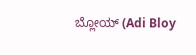ಬ್ಲೋಯ್ (Adi Bloy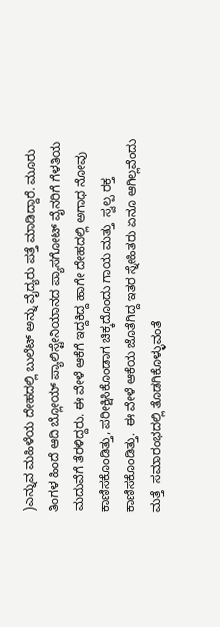)ಎನ್ನುವ ಮಹಿಳೆಯ ದೇಹದಲ್ಲಿ ಬುಲೆಟ್ ಅನ್ನು ವೈದ್ಯರು ಪತ್ತೆ ಮಾಡಿದ್ದಾರೆ. ಮೂರು ತಿಂಗಳ ಹಿಂದೆ ಆದಿ ಬ್ಲೋಯ್ ಪ್ಯಾಲಿಸ್ಟೇನಿಯಾನದ ಪ್ಯಾಸಗೋಟ್ ವೈನರಿಗೆ ಗೆಳತಿಯ ಮದುವೆಗೆ ತೆರಳಿದ್ದರು. ಈ ವೇಳೆ ಆಕೆಗೆ ಇದ್ದಕಿದ್ದ ಹಾಗೇ ದೇಹದಲ್ಲಿ ಅಗಾಧ ನೋವು ಕಾಣಿಸಕೊಂಡಿತ್ತು, ಪರೀಕ್ಷಿಸಿಕೊಂಡಾಗ ಚಿಕ್ಕದೊಂದು ಗಾಯ ಮತ್ತು  ಸ್ವಲ್ಪ ರಕ್ತ ಕಾಣಿಸಕೊಂಡಿತ್ತು.  ಈ ವೇಳೆ ಆಕೆಯ ಜೊತೆಗಿದ್ದ ಇತರ ಸ್ನೇಹಿತರು ಏನೂ ಆಗಿಲ್ಲವೆಂದು ಮತ್ತೆ  ಸಮಾರಂಭದಲ್ಲಿ ತೊಡಗಿಕೊಳ್ಳುವಂತೆ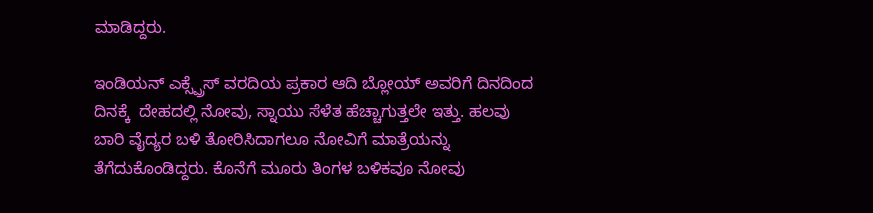ಮಾಡಿದ್ದರು.

ಇಂಡಿಯನ್ ಎಕ್ಸ್ಪ್ರೆಸ್ ವರದಿಯ ಪ್ರಕಾರ ಆದಿ ಬ್ಲೋಯ್ ಅವರಿಗೆ ದಿನದಿಂದ ದಿನಕ್ಕೆ  ದೇಹದಲ್ಲಿ ನೋವು, ಸ್ನಾಯು ಸೆಳೆತ ಹೆಚ್ಚಾಗುತ್ತಲೇ ಇತ್ತು. ಹಲವು ಬಾರಿ ವೈದ್ಯರ ಬಳಿ ತೋರಿಸಿದಾಗಲೂ ನೋವಿಗೆ ಮಾತ್ರೆಯನ್ನು ತೆಗೆದುಕೊಂಡಿದ್ದರು. ಕೊನೆಗೆ ಮೂರು ತಿಂಗಳ ಬಳಿಕವೂ ನೋವು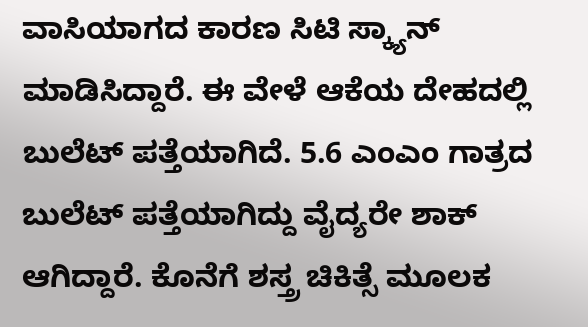ವಾಸಿಯಾಗದ ಕಾರಣ ಸಿಟಿ ಸ್ಕ್ಯಾನ್ ಮಾಡಿಸಿದ್ದಾರೆ. ಈ ವೇಳೆ ಆಕೆಯ ದೇಹದಲ್ಲಿ ಬುಲೆಟ್ ಪತ್ತೆಯಾಗಿದೆ. 5.6 ಎಂಎಂ ಗಾತ್ರದ ಬುಲೆಟ್ ಪತ್ತೆಯಾಗಿದ್ದು ವೈದ್ಯರೇ ಶಾಕ್ ಆಗಿದ್ದಾರೆ. ಕೊನೆಗೆ ಶಸ್ತ್ರ ಚಿಕಿತ್ಸೆ ಮೂಲಕ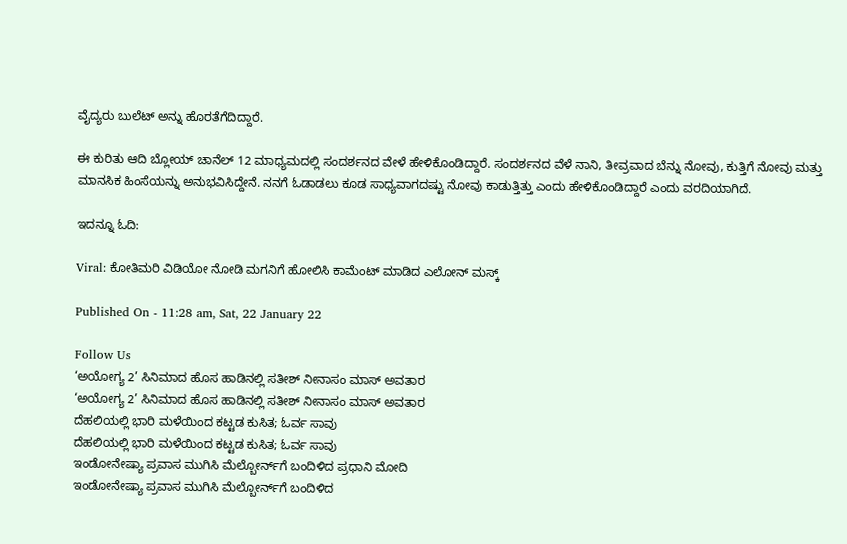ವೈದ್ಯರು ಬುಲೆಟ್ ಅನ್ನು ಹೊರತೆಗೆದಿದ್ದಾರೆ.

ಈ ಕುರಿತು ಆದಿ ಬ್ಲೋಯ್ ಚಾನೆಲ್ 12 ಮಾಧ್ಯಮದಲ್ಲಿ ಸಂದರ್ಶನದ ವೇಳೆ ಹೇಳಿಕೊಂಡಿದ್ದಾರೆ. ಸಂದರ್ಶನದ ವೆಳೆ ನಾನಿ, ತೀವ್ರವಾದ ಬೆನ್ನು ನೋವು, ಕುತ್ತಿಗೆ ನೋವು ಮತ್ತು ಮಾನಸಿಕ ಹಿಂಸೆಯನ್ನು ಅನುಭವಿಸಿದ್ದೇನೆ. ನನಗೆ ಓಡಾಡಲು ಕೂಡ ಸಾಧ್ಯವಾಗದಷ್ಟು ನೋವು ಕಾಡುತ್ತಿತ್ತು ಎಂದು ಹೇಳಿಕೊಂಡಿದ್ದಾರೆ ಎಂದು ವರದಿಯಾಗಿದೆ.

ಇದನ್ನೂ ಓದಿ:

Viral: ಕೋತಿಮರಿ ವಿಡಿಯೋ ನೋಡಿ ಮಗನಿಗೆ ಹೋಲಿಸಿ ಕಾಮೆಂಟ್ ಮಾಡಿದ ಎಲೋನ್ ಮಸ್ಕ್

Published On - 11:28 am, Sat, 22 January 22

Follow Us
‘ಅಯೋಗ್ಯ 2’ ಸಿನಿಮಾದ ಹೊಸ ಹಾಡಿನಲ್ಲಿ ಸತೀಶ್ ನೀನಾಸಂ ಮಾಸ್ ಅವತಾರ
‘ಅಯೋಗ್ಯ 2’ ಸಿನಿಮಾದ ಹೊಸ ಹಾಡಿನಲ್ಲಿ ಸತೀಶ್ ನೀನಾಸಂ ಮಾಸ್ ಅವತಾರ
ದೆಹಲಿಯಲ್ಲಿ ಭಾರಿ ಮಳೆಯಿಂದ ಕಟ್ಟಡ ಕುಸಿತ; ಓರ್ವ ಸಾವು
ದೆಹಲಿಯಲ್ಲಿ ಭಾರಿ ಮಳೆಯಿಂದ ಕಟ್ಟಡ ಕುಸಿತ; ಓರ್ವ ಸಾವು
ಇಂಡೋನೇಷ್ಯಾ ಪ್ರವಾಸ ಮುಗಿಸಿ ಮೆಲ್ಬೋರ್ನ್‌ಗೆ ಬಂದಿಳಿದ ಪ್ರಧಾನಿ ಮೋದಿ
ಇಂಡೋನೇಷ್ಯಾ ಪ್ರವಾಸ ಮುಗಿಸಿ ಮೆಲ್ಬೋರ್ನ್‌ಗೆ ಬಂದಿಳಿದ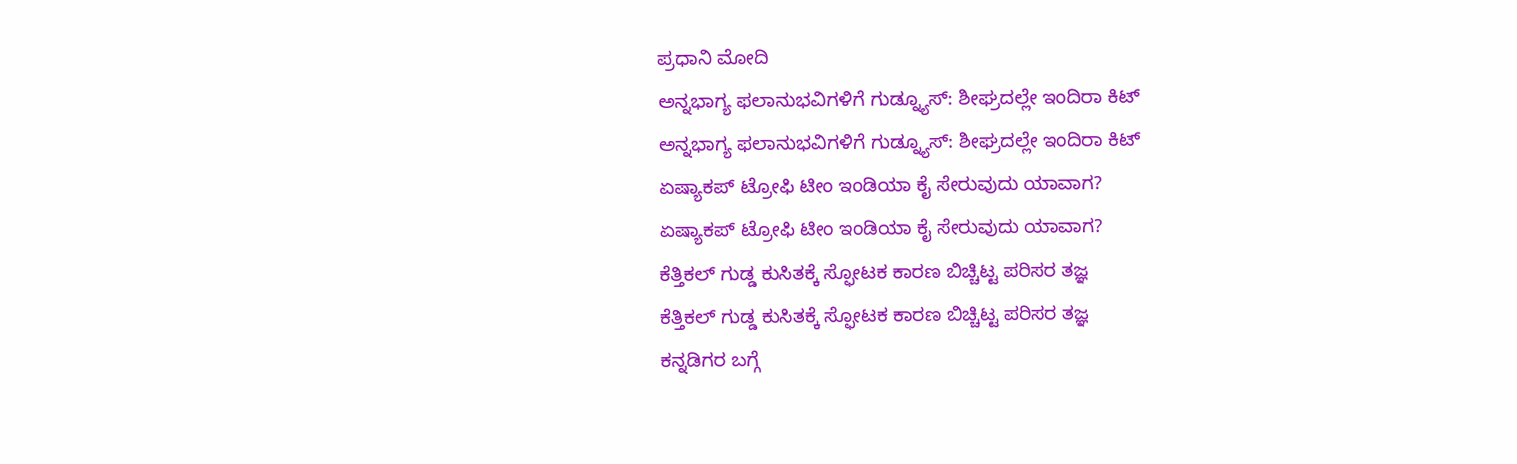ಪ್ರಧಾನಿ ಮೋದಿ
ಅನ್ನಭಾಗ್ಯ ಫಲಾನುಭವಿಗಳಿಗೆ ಗುಡ್ನ್ಯೂಸ್: ಶೀಘ್ರದಲ್ಲೇ ಇಂದಿರಾ ಕಿಟ್
ಅನ್ನಭಾಗ್ಯ ಫಲಾನುಭವಿಗಳಿಗೆ ಗುಡ್ನ್ಯೂಸ್: ಶೀಘ್ರದಲ್ಲೇ ಇಂದಿರಾ ಕಿಟ್
ಏಷ್ಯಾಕಪ್ ಟ್ರೋಫಿ ಟೀಂ ಇಂಡಿಯಾ ಕೈ ಸೇರುವುದು ಯಾವಾಗ?
ಏಷ್ಯಾಕಪ್ ಟ್ರೋಫಿ ಟೀಂ ಇಂಡಿಯಾ ಕೈ ಸೇರುವುದು ಯಾವಾಗ?
ಕೆತ್ತಿಕಲ್‌ ಗುಡ್ಡ ಕುಸಿತಕ್ಕೆ ಸ್ಫೋಟಕ ಕಾರಣ ಬಿಚ್ಚಿಟ್ಟ ಪರಿಸರ ತಜ್ಞ
ಕೆತ್ತಿಕಲ್‌ ಗುಡ್ಡ ಕುಸಿತಕ್ಕೆ ಸ್ಫೋಟಕ ಕಾರಣ ಬಿಚ್ಚಿಟ್ಟ ಪರಿಸರ ತಜ್ಞ
ಕನ್ನಡಿಗರ ಬಗ್ಗೆ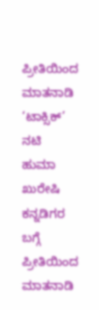ಪ್ರೀತಿಯಿಂದ ಮಾತನಾಡಿ ‘ಟಾಕ್ಸಿಕ್’ ನಟಿ ಹುಮಾ ಖುರೇಷಿ
ಕನ್ನಡಿಗರ ಬಗ್ಗೆ ಪ್ರೀತಿಯಿಂದ ಮಾತನಾಡಿ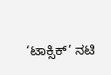‘ಟಾಕ್ಸಿಕ್’ ನಟಿ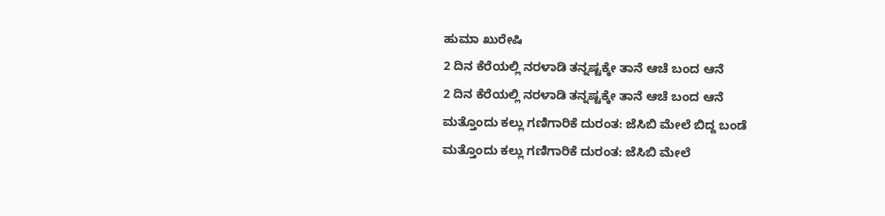ಹುಮಾ ಖುರೇಷಿ
2 ದಿನ ಕೆರೆಯಲ್ಲಿ ನರಳಾಡಿ ತನ್ನಷ್ಟಕ್ಕೇ ತಾನೆ ಆಚೆ ಬಂದ ಆನೆ
2 ದಿನ ಕೆರೆಯಲ್ಲಿ ನರಳಾಡಿ ತನ್ನಷ್ಟಕ್ಕೇ ತಾನೆ ಆಚೆ ಬಂದ ಆನೆ
ಮತ್ತೊಂದು ಕಲ್ಲು ಗಣಿಗಾರಿಕೆ ದುರಂತ: ಜೆಸಿಬಿ ಮೇಲೆ ಬಿದ್ದ ಬಂಡೆ
ಮತ್ತೊಂದು ಕಲ್ಲು ಗಣಿಗಾರಿಕೆ ದುರಂತ: ಜೆಸಿಬಿ ಮೇಲೆ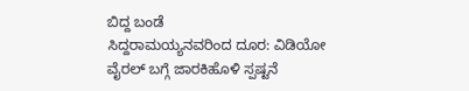ಬಿದ್ದ ಬಂಡೆ
ಸಿದ್ದರಾಮಯ್ಯನವರಿಂದ ದೂರ: ವಿಡಿಯೋ ವೈರಲ್ ಬಗ್ಗೆ ಜಾರಕಿಹೊಳಿ ಸ್ಪಷ್ಟನೆ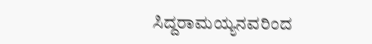ಸಿದ್ದರಾಮಯ್ಯನವರಿಂದ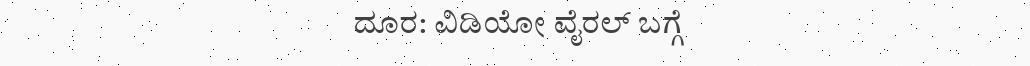ದೂರ: ವಿಡಿಯೋ ವೈರಲ್ ಬಗ್ಗೆ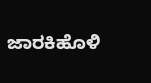ಜಾರಕಿಹೊಳಿ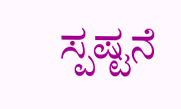ಸ್ಪಷ್ಟನೆ